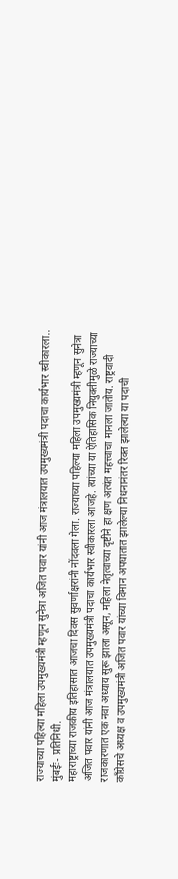राज्याच्या पहिल्या महिला उपमुख्यमंत्री म्हणून सुनेत्रा अजित पवार यांनी आज मंत्रालयात उपमुख्यमंत्री पदाचा कार्यभार स्वीकारला..
मुंबईः- प्रतिनिधी.
महाराष्ट्राच्या राजकीय इतिहासात आजचा दिवस सुवर्णाक्षरांनी नोंदवला गेला. राज्याच्या पहिल्या महिला उपमुख्यमंत्री म्हणून सुनेत्रा अजित पवार यांनी आज मंत्रालयात उपमुख्यमंत्री पदाचा कार्यभार स्वीकारला आजहे. त्यांच्या या ऐतिहासिक नियुक्तीमुळे राज्याच्या राजकारणात एक नवा अध्याय सुरू झाला असून, महिला नेतृत्वाच्या दृष्टीने हा क्षण अत्यंत महत्त्वाचा मानला जातोय. राष्ट्रवादी काँग्रेसचे अध्यक्ष व उपमुख्यमंत्री अजित पवार यांच्या विमान अपघातात झालेल्या निधनानंतर रिक्त झालेल्या या पदाची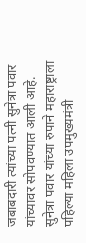जबाबदारी त्यांच्या पत्नी सुनेत्रा पवार यांच्यावर सोपवण्यात आली आहे. सुनेत्रा पवार यांच्या रुपाने महाराष्ट्राला पहिल्या महिला उपमुख्यमंत्री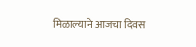मिळाल्याने आजचा दिवस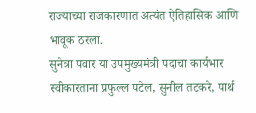राज्याच्या राजकारणात अत्यंत ऐतिहासिक आणि भावूक ठरला.
सुनेत्रा पवार या उपमुख्यमंत्री पदाचा कार्यभार स्वीकारताना प्रफुल्ल पटेल, सुनील तटकरे, पार्थ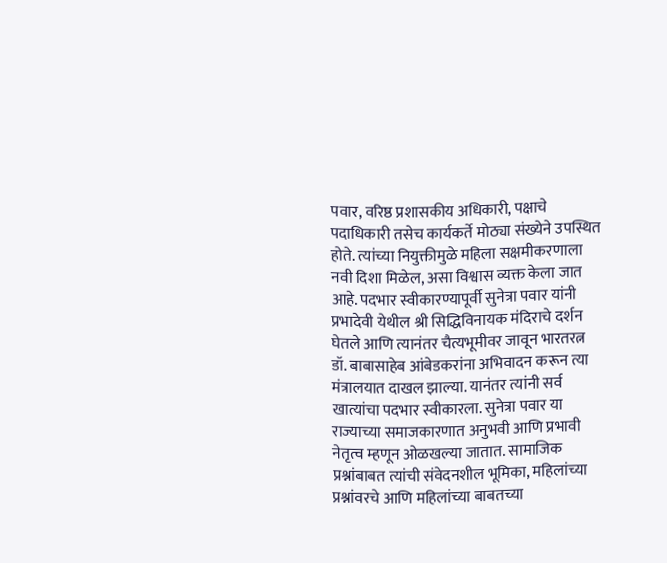पवार, वरिष्ठ प्रशासकीय अधिकारी, पक्षाचे पदाधिकारी तसेच कार्यकर्ते मोठ्या संख्येने उपस्थित होते. त्यांच्या नियुक्तीमुळे महिला सक्षमीकरणाला नवी दिशा मिळेल, असा विश्वास व्यक्त केला जात आहे. पदभार स्वीकारण्यापूर्वी सुनेत्रा पवार यांनी प्रभादेवी येथील श्री सिद्धिविनायक मंदिराचे दर्शन घेतले आणि त्यानंतर चैत्यभूमीवर जावून भारतरत्न डॉ. बाबासाहेब आंबेडकरांना अभिवादन करून त्या मंत्रालयात दाखल झाल्या. यानंतर त्यांनी सर्व खात्यांचा पदभार स्वीकारला. सुनेत्रा पवार या राज्याच्या समाजकारणात अनुभवी आणि प्रभावी नेतृत्व म्हणून ओळखल्या जातात. सामाजिक प्रश्नांबाबत त्यांची संवेदनशील भूमिका, महिलांच्या प्रश्नांवरचे आणि महिलांच्या बाबतच्या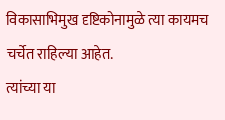विकासाभिमुख दृष्टिकोनामुळे त्या कायमच चर्चेत राहिल्या आहेत.
त्यांच्या या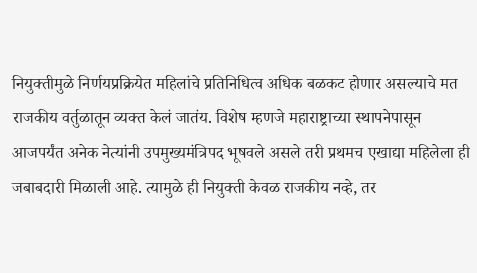नियुक्तीमुळे निर्णयप्रक्रियेत महिलांचे प्रतिनिधित्व अधिक बळकट होणार असल्याचे मत राजकीय वर्तुळातून व्यक्त केलं जातंय. विशेष म्हणजे महाराष्ट्राच्या स्थापनेपासून आजपर्यंत अनेक नेत्यांनी उपमुख्यमंत्रिपद भूषवले असले तरी प्रथमच एखाद्या महिलेला ही जबाबदारी मिळाली आहे. त्यामुळे ही नियुक्ती केवळ राजकीय नव्हे, तर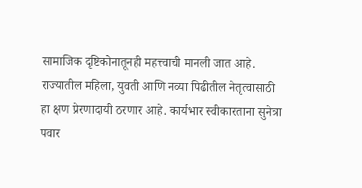सामाजिक दृष्टिकोनातूनही महत्त्वाची मानली जात आहे. राज्यातील महिला, युवती आणि नव्या पिढीतील नेतृत्वासाठी हा क्षण प्रेरणादायी ठरणार आहे. कार्यभार स्वीकारताना सुनेत्रा पवार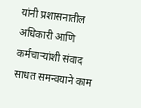यांनी प्रशासनातील अधिकारी आणि कर्मचाऱ्यांशी संवाद साधत समन्वयाने काम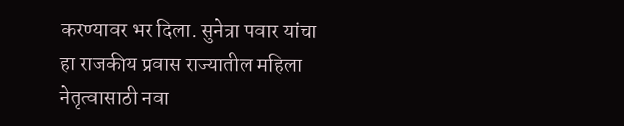करण्यावर भर दिला. सुनेत्रा पवार यांचा हा राजकीय प्रवास राज्यातील महिला नेतृत्वासाठी नवा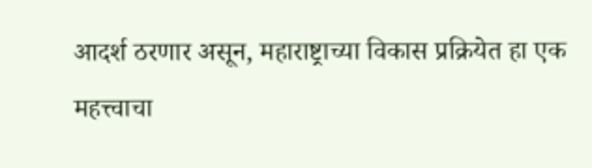आदर्श ठरणार असून, महाराष्ट्राच्या विकास प्रक्रियेत हा एक महत्त्वाचा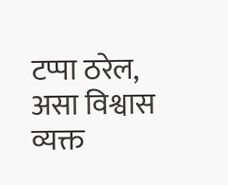टप्पा ठरेल, असा विश्वास व्यक्त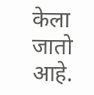केला जातो आहे.